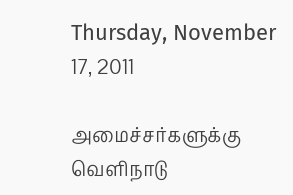Thursday, November 17, 2011

அமைச்சர்களுக்கு வெளிநாடு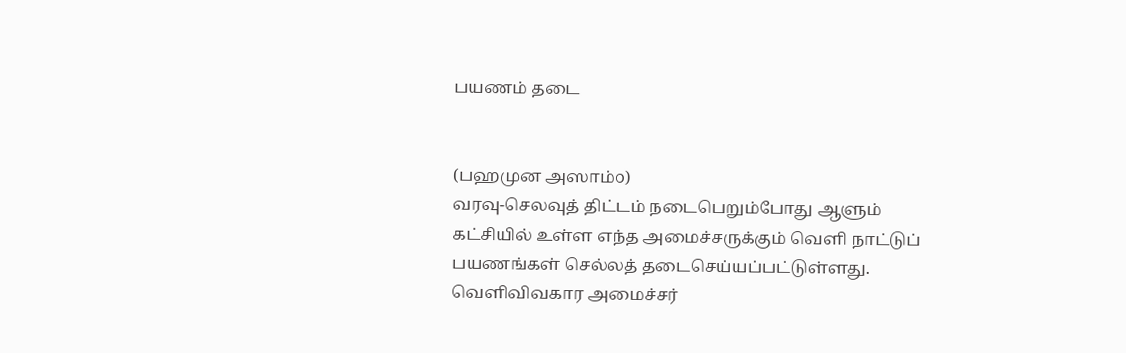பயணம் தடை


(பஹமுன அஸாம்௦)
வரவு-செலவுத் திட்டம் நடைபெறும்போது ஆளும் கட்சியில் உள்ள எந்த அமைச்சருக்கும் வெளி நாட்டுப் பயணங்கள் செல்லத் தடைசெய்யப்பட்டுள்ளது. வெளிவிவகார அமைச்சர்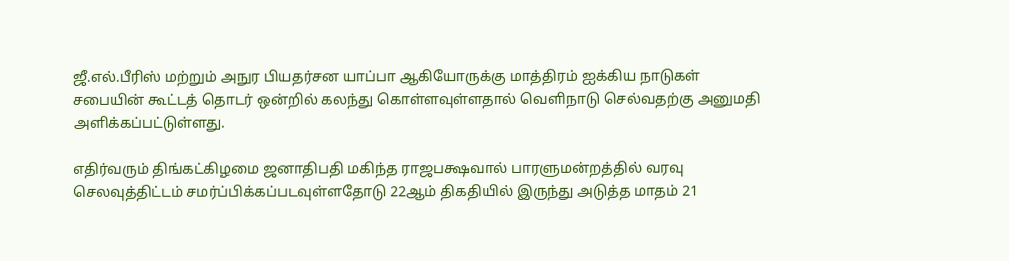ஜீ.எல்.பீரிஸ் மற்றும் அநுர பியதர்சன யாப்பா ஆகியோருக்கு மாத்திரம் ஐக்கிய நாடுகள் சபையின் கூட்டத் தொடர் ஒன்றில் கலந்து கொள்ளவுள்ளதால் வெளிநாடு செல்வதற்கு அனுமதி அளிக்கப்பட்டுள்ளது.

எதிர்வரும் திங்கட்கிழமை ஜனாதிபதி மகிந்த ராஜபக்ஷவால் பாரளுமன்றத்தில் வரவு செலவுத்திட்டம் சமர்ப்பிக்கப்படவுள்ளதோடு 22ஆம் திகதியில் இருந்து அடுத்த மாதம் 21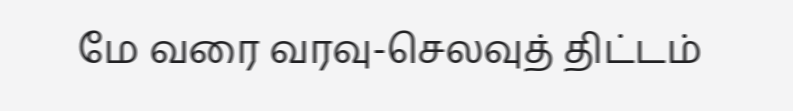மே வரை வரவு-செலவுத் திட்டம்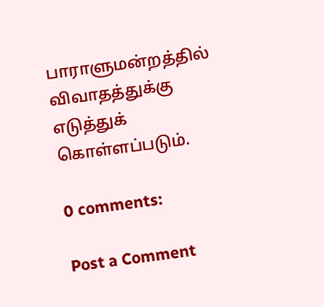பாராளுமன்றத்தில் விவாதத்துக்கு எடுத்துக் கொள்ளப்படும்.

0 comments:

Post a Comment